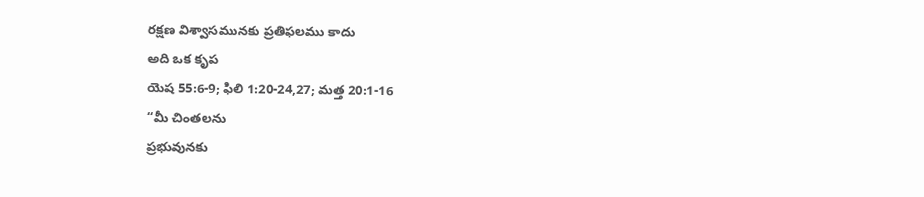రక్షణ విశ్వాసమునకు ప్రతిఫలము కాదు
అది ఒక కృప
యెష 55:6-9; ఫిలి 1:20-24,27; మత్త 20:1-16
“మీ చింతలను
ప్రభువునకు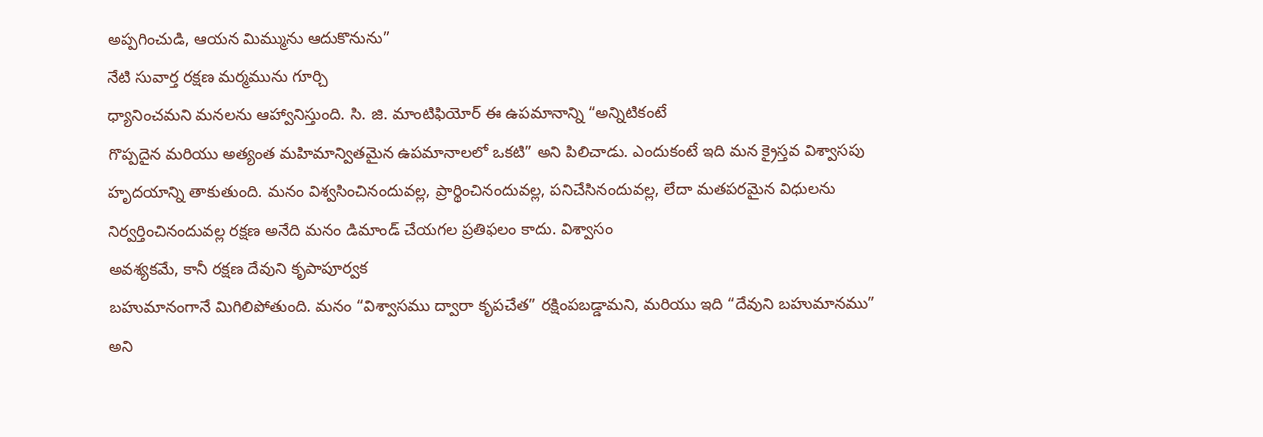అప్పగించుడి, ఆయన మిమ్మును ఆదుకొనును”
నేటి సువార్త రక్షణ మర్మమును గూర్చి
ధ్యానించమని మనలను ఆహ్వానిస్తుంది. సి. జి. మాంటిఫియోర్ ఈ ఉపమానాన్ని “అన్నిటికంటే
గొప్పదైన మరియు అత్యంత మహిమాన్వితమైన ఉపమానాలలో ఒకటి” అని పిలిచాడు. ఎందుకంటే ఇది మన క్రైస్తవ విశ్వాసపు
హృదయాన్ని తాకుతుంది. మనం విశ్వసించినందువల్ల, ప్రార్థించినందువల్ల, పనిచేసినందువల్ల, లేదా మతపరమైన విధులను
నిర్వర్తించినందువల్ల రక్షణ అనేది మనం డిమాండ్ చేయగల ప్రతిఫలం కాదు. విశ్వాసం
అవశ్యకమే, కానీ రక్షణ దేవుని కృపాపూర్వక
బహుమానంగానే మిగిలిపోతుంది. మనం “విశ్వాసము ద్వారా కృపచేత” రక్షింపబడ్డామని, మరియు ఇది “దేవుని బహుమానము” అని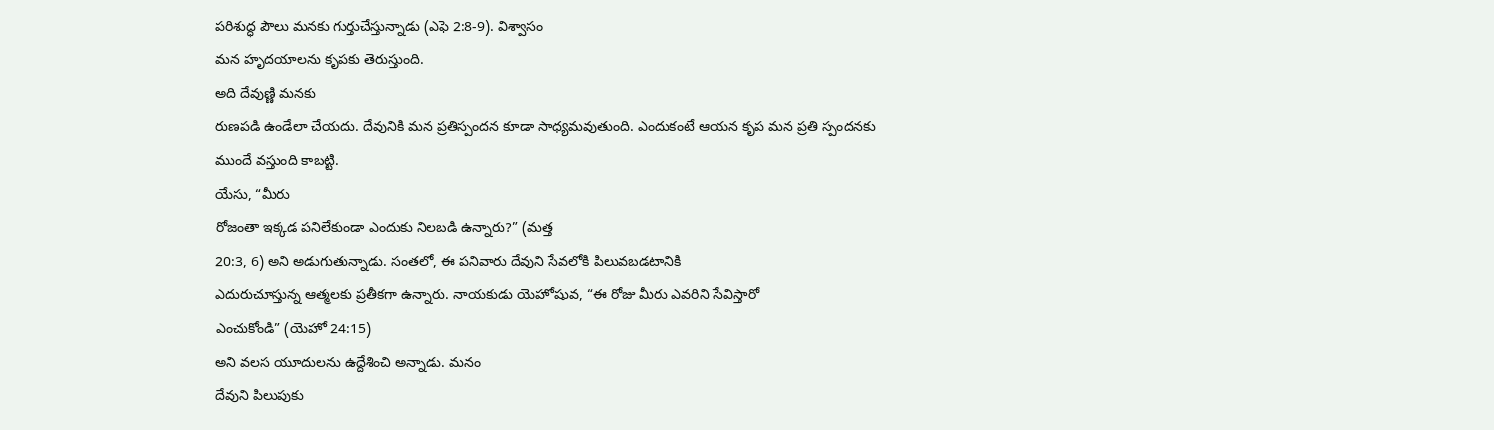పరిశుద్ధ పౌలు మనకు గుర్తుచేస్తున్నాడు (ఎఫె 2:8-9). విశ్వాసం
మన హృదయాలను కృపకు తెరుస్తుంది.
అది దేవుణ్ణి మనకు
రుణపడి ఉండేలా చేయదు. దేవునికి మన ప్రతిస్పందన కూడా సాధ్యమవుతుంది. ఎందుకంటే ఆయన కృప మన ప్రతి స్పందనకు
ముందే వస్తుంది కాబట్టి.
యేసు, “మీరు
రోజంతా ఇక్కడ పనిలేకుండా ఎందుకు నిలబడి ఉన్నారు?” (మత్త
20:3, 6) అని అడుగుతున్నాడు. సంతలో, ఈ పనివారు దేవుని సేవలోకి పిలువబడటానికి
ఎదురుచూస్తున్న ఆత్మలకు ప్రతీకగా ఉన్నారు. నాయకుడు యెహోషువ, “ఈ రోజు మీరు ఎవరిని సేవిస్తారో
ఎంచుకోండి” (యెహో 24:15)
అని వలస యూదులను ఉద్దేశించి అన్నాడు. మనం
దేవుని పిలుపుకు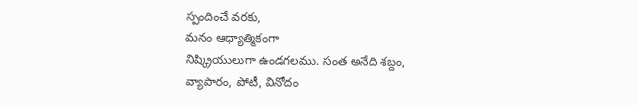స్పందించే వరకు,
మనం ఆధ్యాత్మికంగా
నిష్క్రియులుగా ఉండగలము. సంత అనేది శబ్దం,
వ్యాపారం, పోటీ, వినోదం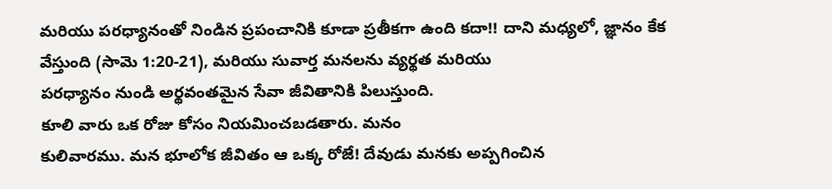మరియు పరధ్యానంతో నిండిన ప్రపంచానికి కూడా ప్రతీకగా ఉంది కదా!! దాని మధ్యలో, జ్ఞానం కేక వేస్తుంది (సామె 1:20-21), మరియు సువార్త మనలను వ్యర్థత మరియు
పరధ్యానం నుండి అర్థవంతమైన సేవా జీవితానికి పిలుస్తుంది.
కూలి వారు ఒక రోజు కోసం నియమించబడతారు. మనం
కులివారము. మన భూలోక జీవితం ఆ ఒక్క రోజే! దేవుడు మనకు అప్పగించిన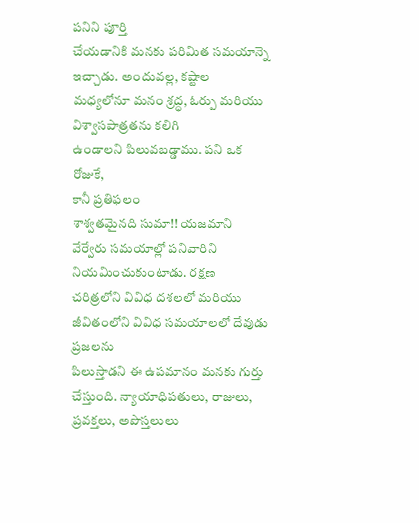పనిని పూర్తి
చేయడానికి మనకు పరిమిత సమయాన్నె ఇచ్చాడు. అందువల్ల, కష్టాల
మధ్యలోనూ మనం శ్రద్ధ, ఓర్పు మరియు విశ్వాసపాత్రతను కలిగి
ఉండాలని పిలువబడ్డాము. పని ఒక రోజుకే,
కానీ ప్రతిఫలం
శాశ్వతమైనది సుమా!! యజమాని వేర్వేరు సమయాల్లో పనివారిని నియమించుకుంటాడు. రక్షణ
చరిత్రలోని వివిధ దశలలో మరియు జీవితంలోని వివిధ సమయాలలో దేవుడు ప్రజలను
పిలుస్తాడని ఈ ఉపమానం మనకు గుర్తు చేస్తుంది. న్యాయాధిపతులు, రాజులు, ప్రవక్తలు, అపొస్తలులు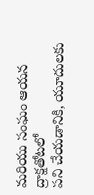మరియు సంఘం ఆయన ద్రాక్షతోటలో
పని చేయడానికి, యూదులకు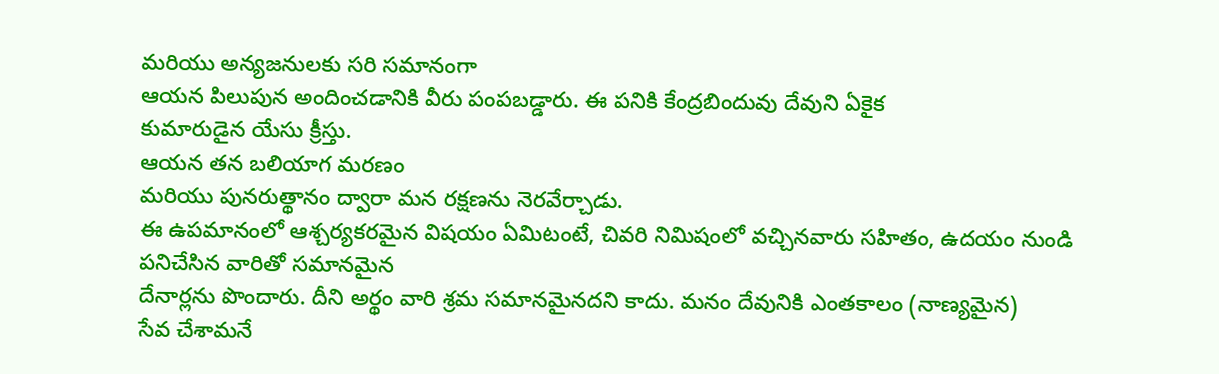మరియు అన్యజనులకు సరి సమానంగా
ఆయన పిలుపున అందించడానికి వీరు పంపబడ్డారు. ఈ పనికి కేంద్రబిందువు దేవుని ఏకైక
కుమారుడైన యేసు క్రీస్తు.
ఆయన తన బలియాగ మరణం
మరియు పునరుత్థానం ద్వారా మన రక్షణను నెరవేర్చాడు.
ఈ ఉపమానంలో ఆశ్చర్యకరమైన విషయం ఏమిటంటే, చివరి నిమిషంలో వచ్చినవారు సహితం, ఉదయం నుండి పనిచేసిన వారితో సమానమైన
దేనార్లను పొందారు. దీని అర్థం వారి శ్రమ సమానమైనదని కాదు. మనం దేవునికి ఎంతకాలం (నాణ్యమైన)
సేవ చేశామనే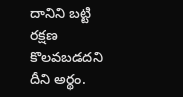దానిని బట్టి రక్షణ కొలవబడదని దీని అర్థం.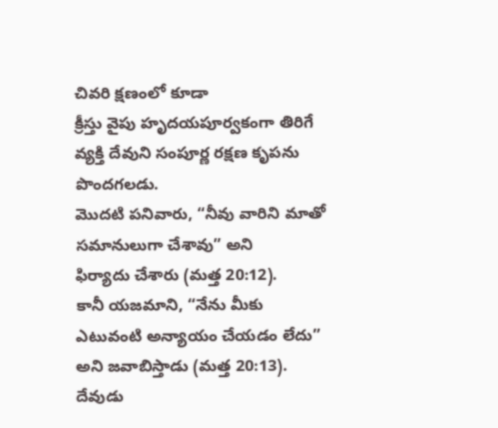చివరి క్షణంలో కూడా
క్రీస్తు వైపు హృదయపూర్వకంగా తిరిగే వ్యక్తి దేవుని సంపూర్ణ రక్షణ కృపను పొందగలడు.
మొదటి పనివారు, “నీవు వారిని మాతో సమానులుగా చేశావు” అని
ఫిర్యాదు చేశారు (మత్త 20:12).
కానీ యజమాని, “నేను మీకు ఎటువంటి అన్యాయం చేయడం లేదు”
అని జవాబిస్తాడు (మత్త 20:13).
దేవుడు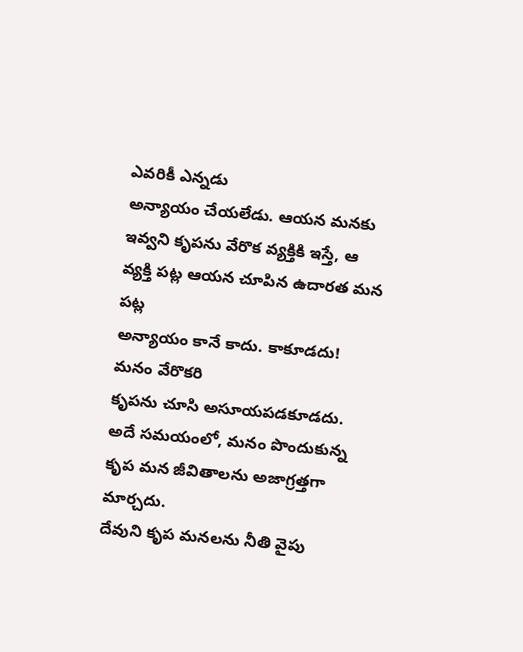ఎవరికీ ఎన్నడు
అన్యాయం చేయలేడు. ఆయన మనకు ఇవ్వని కృపను వేరొక వ్యక్తికి ఇస్తే, ఆ వ్యక్తి పట్ల ఆయన చూపిన ఉదారత మన పట్ల
అన్యాయం కానే కాదు. కాకూడదు! మనం వేరొకరి
కృపను చూసి అసూయపడకూడదు.
అదే సమయంలో, మనం పొందుకున్న కృప మన జీవితాలను అజాగ్రత్తగా మార్చదు.
దేవుని కృప మనలను నీతి వైపు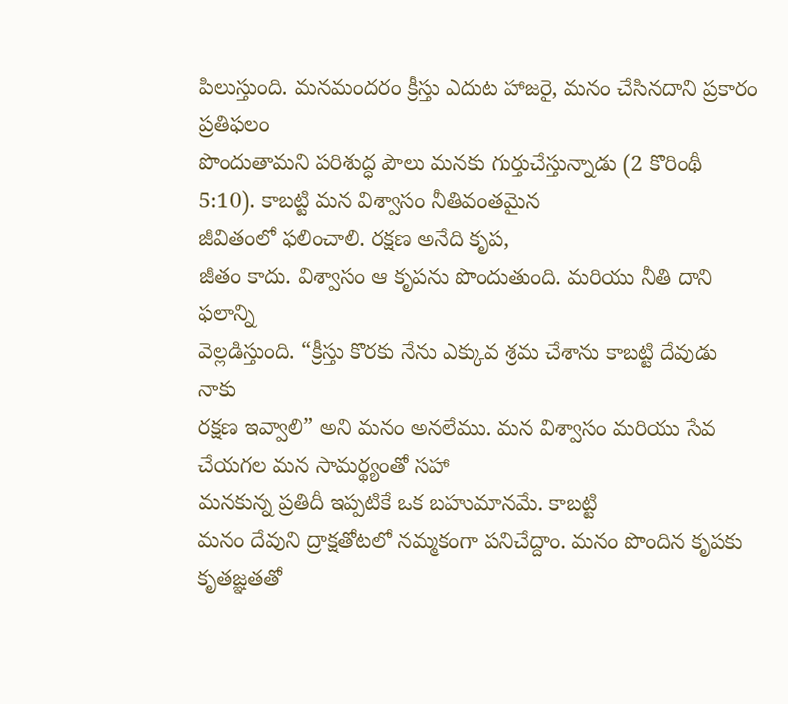పిలుస్తుంది. మనమందరం క్రీస్తు ఎదుట హాజరై, మనం చేసినదాని ప్రకారం ప్రతిఫలం
పొందుతామని పరిశుద్ధ పౌలు మనకు గుర్తుచేస్తున్నాడు (2 కొరింథీ 5:10). కాబట్టి మన విశ్వాసం నీతివంతమైన
జీవితంలో ఫలించాలి. రక్షణ అనేది కృప,
జీతం కాదు. విశ్వాసం ఆ కృపను పొందుతుంది. మరియు నీతి దాని ఫలాన్ని
వెల్లడిస్తుంది. “క్రీస్తు కొరకు నేను ఎక్కువ శ్రమ చేశాను కాబట్టి దేవుడు నాకు
రక్షణ ఇవ్వాలి” అని మనం అనలేము. మన విశ్వాసం మరియు సేవ చేయగల మన సామర్థ్యంతో సహా
మనకున్న ప్రతిదీ ఇప్పటికే ఒక బహుమానమే. కాబట్టి
మనం దేవుని ద్రాక్షతోటలో నమ్మకంగా పనిచేద్దాం. మనం పొందిన కృపకు కృతజ్ఞతతో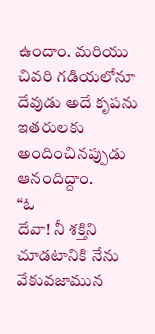ఉందాం. మరియు చివరి గడియలోనూ దేవుడు అదే కృపను
ఇతరులకు అందించినప్పుడు ఆనందిద్దాం.
“ఓ
దేవా! నీ శక్తిని చూడటానికి నేను వేకువజామున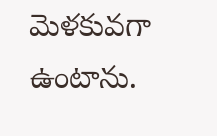మెళకువగా ఉంటాను.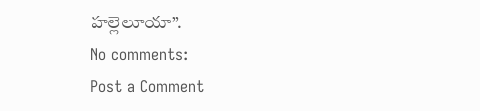హల్లెలూయా”.
No comments:
Post a Comment